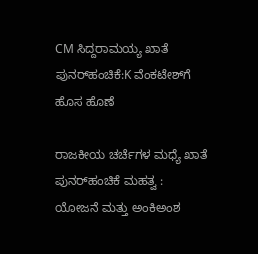CM ಸಿದ್ದರಾಮಯ್ಯ ಖಾತೆ ಪುನರ್‌ಹಂಚಿಕೆ:K ವೆಂಕಟೇಶ್‌ಗೆ ಹೊಸ ಹೊಣೆ

ರಾಜಕೀಯ ಚರ್ಚೆಗಳ ಮಧ್ಯೆ ಖಾತೆ ಪುನರ್‌ಹಂಚಿಕೆ ಮಹತ್ವ : ಯೋಜನೆ ಮತ್ತು ಅಂಕಿಅಂಶ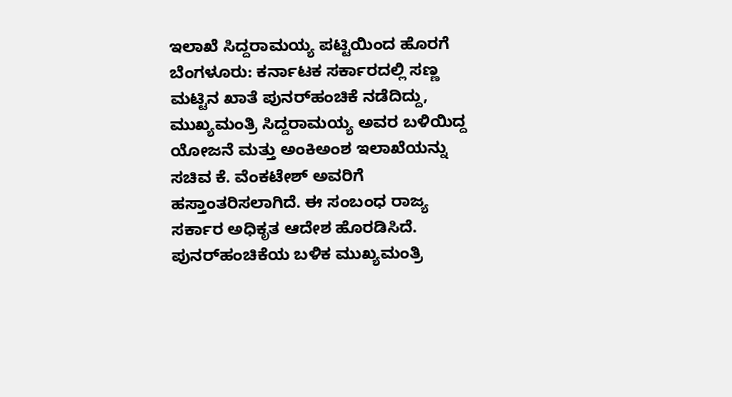ಇಲಾಖೆ ಸಿದ್ದರಾಮಯ್ಯ ಪಟ್ಟಿಯಿಂದ ಹೊರಗೆ ಬೆಂಗಳೂರು: ಕರ್ನಾಟಕ ಸರ್ಕಾರದಲ್ಲಿ ಸಣ್ಣ ಮಟ್ಟಿನ ಖಾತೆ ಪುನರ್‌ಹಂಚಿಕೆ ನಡೆದಿದ್ದು, ಮುಖ್ಯಮಂತ್ರಿ ಸಿದ್ದರಾಮಯ್ಯ ಅವರ ಬಳಿಯಿದ್ದ ಯೋಜನೆ ಮತ್ತು ಅಂಕಿಅಂಶ ಇಲಾಖೆಯನ್ನು ಸಚಿವ ಕೆ. ವೆಂಕಟೇಶ್‌ ಅವರಿಗೆ ಹಸ್ತಾಂತರಿಸಲಾಗಿದೆ. ಈ ಸಂಬಂಧ ರಾಜ್ಯ ಸರ್ಕಾರ ಅಧಿಕೃತ ಆದೇಶ ಹೊರಡಿಸಿದೆ. ಪುನರ್‌ಹಂಚಿಕೆಯ ಬಳಿಕ ಮುಖ್ಯಮಂತ್ರಿ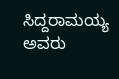ಸಿದ್ದರಾಮಯ್ಯ ಅವರು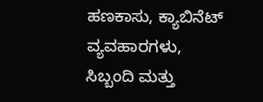ಹಣಕಾಸು, ಕ್ಯಾಬಿನೆಟ್ ವ್ಯವಹಾರಗಳು, ಸಿಬ್ಬಂದಿ ಮತ್ತು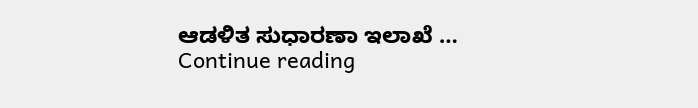ಆಡಳಿತ ಸುಧಾರಣಾ ಇಲಾಖೆ … Continue reading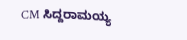CM ಸಿದ್ದರಾಮಯ್ಯ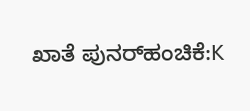ಖಾತೆ ಪುನರ್‌ಹಂಚಿಕೆ:K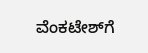ವೆಂಕಟೇಶ್‌ಗೆ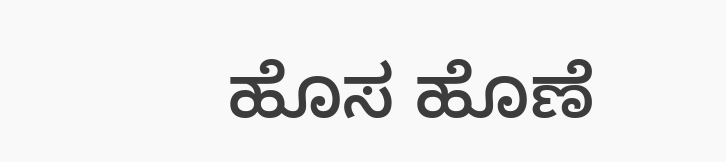ಹೊಸ ಹೊಣೆ